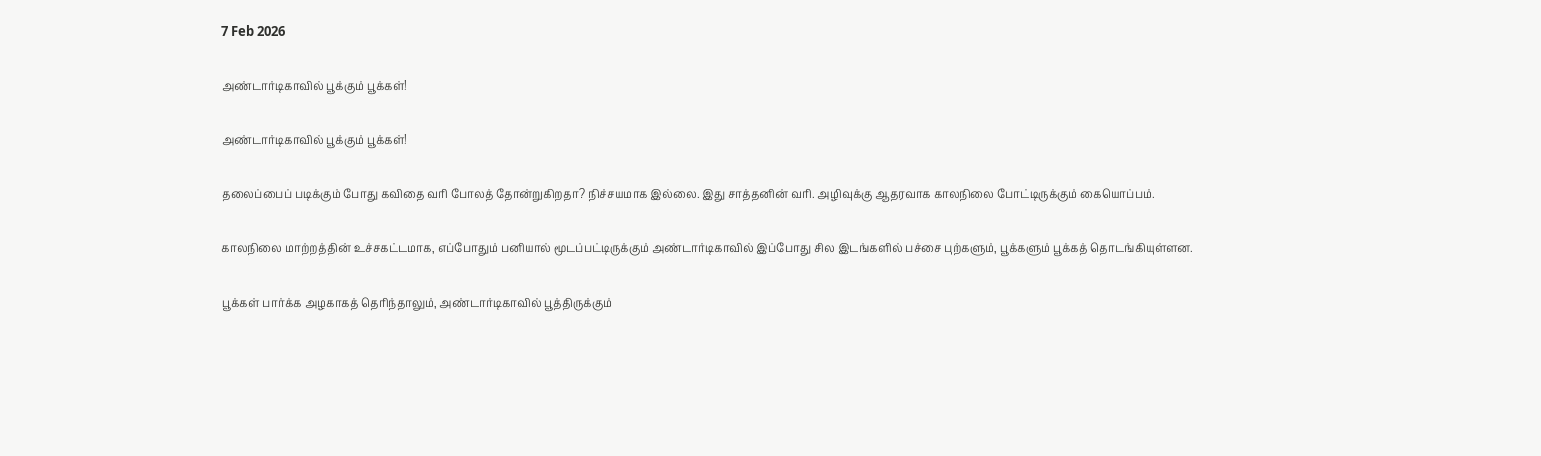7 Feb 2026

அண்டார்டிகாவில் பூக்கும் பூக்கள்!

அண்டார்டிகாவில் பூக்கும் பூக்கள்!

தலைப்பைப் படிக்கும் போது கவிதை வரி போலத் தோன்றுகிறதா? நிச்சயமாக இல்லை. இது சாத்தனின் வரி. அழிவுக்கு ஆதரவாக காலநிலை போட்டிருக்கும் கையொப்பம்.

காலநிலை மாற்றத்தின் உச்சகட்டமாக, எப்போதும் பனியால் மூடப்பட்டிருக்கும் அண்டார்டிகாவில் இப்போது சில இடங்களில் பச்சை புற்களும், பூக்களும் பூக்கத் தொடங்கியுள்ளன.

பூக்கள் பார்க்க அழகாகத் தெரிந்தாலும், அண்டார்டிகாவில் பூத்திருக்கும்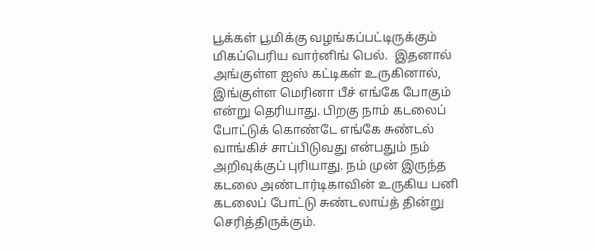பூக்கள் பூமிக்கு வழங்கப்பட்டிருக்கும் மிகப்பெரிய வார்னிங் பெல்.  இதனால்  அங்குள்ள ஐஸ் கட்டிகள் உருகினால், இங்குள்ள மெரினா பீச் எங்கே போகும் என்று தெரியாது. பிறகு நாம் கடலைப் போட்டுக் கொண்டே எங்கே சுண்டல் வாங்கிச் சாப்பிடுவது என்பதும் நம் அறிவுக்குப் புரியாது. நம் முன் இருந்த கடலை அண்டார்டிகாவின் உருகிய பனி கடலைப் போட்டு சுண்டலாய்த் தின்று செரித்திருக்கும்.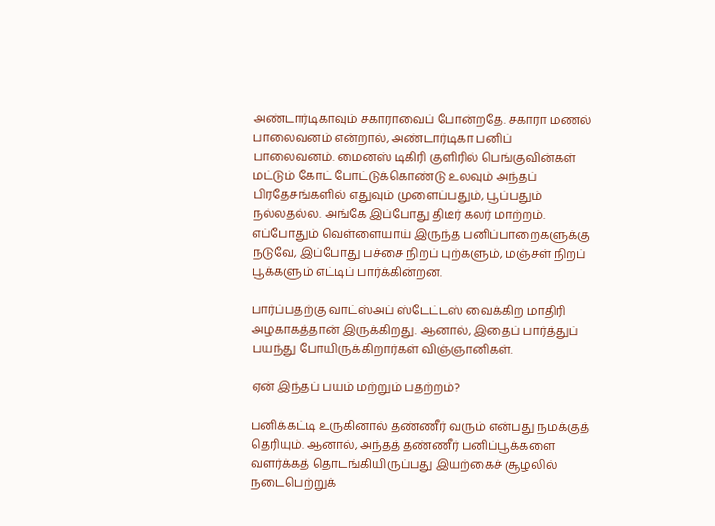அண்டார்டிகாவும் சகாராவைப் போன்றதே. சகாரா மணல் பாலைவனம் என்றால், அண்டார்டிகா பனிப் பாலைவனம். மைனஸ் டிகிரி குளிரில் பெங்குவின்கள் மட்டும் கோட் போட்டுக்கொண்டு உலவும் அந்தப் பிரதேசங்களில் எதுவும் முளைப்பதும், பூப்பதும் நல்லதல்ல. அங்கே இப்போது திடீர் கலர் மாற்றம். எப்போதும் வெள்ளையாய் இருந்த பனிப்பாறைகளுக்கு நடுவே, இப்போது பச்சை நிறப் புற்களும், மஞ்சள் நிறப் பூக்களும் எட்டிப் பார்க்கின்றன.

பார்ப்பதற்கு வாட்ஸ்அப் ஸ்டேட்டஸ் வைக்கிற மாதிரி அழகாகத்தான் இருக்கிறது. ஆனால், இதைப் பார்த்துப் பயந்து போயிருக்கிறார்கள் விஞ்ஞானிகள்.

ஏன் இந்தப் பயம் மற்றும் பதற்றம்?

பனிக்கட்டி உருகினால் தண்ணீர் வரும் என்பது நமக்குத் தெரியும். ஆனால், அந்தத் தண்ணீர் பனிப்பூக்களை வளர்க்கத் தொடங்கியிருப்பது இயற்கைச் சூழலில் நடைபெற்றுக்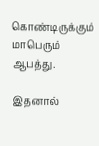கொண்டிருக்கும் மாபெரும் ஆபத்து.

இதனால்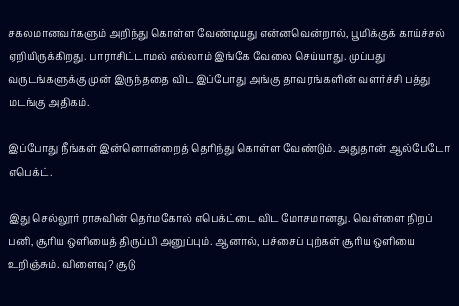சகலமானவர்களும் அறிந்து கொள்ள வேண்டியது என்னவென்றால், பூமிக்குக் காய்ச்சல் ஏறியிருக்கிறது. பாராசிட்டாமல் எல்லாம் இங்கே வேலை செய்யாது. முப்பது வருடங்களுக்கு முன் இருந்ததை விட இப்போது அங்கு தாவரங்களின் வளர்ச்சி பத்து மடங்கு அதிகம்.

இப்போது நீங்கள் இன்னொன்றைத் தெரிந்து கொள்ள வேண்டும். அதுதான் ஆல்பேடோ எபெக்ட்.

இது செல்லூர் ராசுவின் தெர்மகோல் எபெக்ட்டை விட மோசமானது. வெள்ளை நிறப் பனி, சூரிய ஒளியைத் திருப்பி அனுப்பும். ஆனால், பச்சைப் புற்கள் சூரிய ஒளியை உறிஞ்சும். விளைவு? சூடு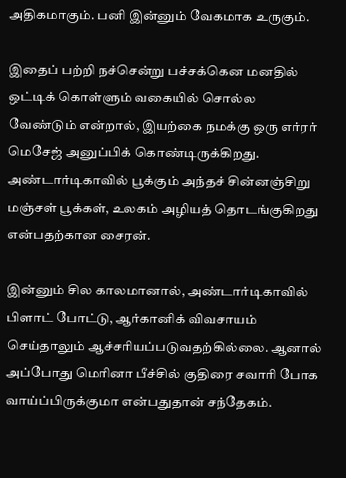அதிகமாகும். பனி இன்னும் வேகமாக உருகும்.

இதைப் பற்றி நச்சென்று பச்சக்கென மனதில் ஒட்டிக் கொள்ளும் வகையில் சொல்ல வேண்டும் என்றால், இயற்கை நமக்கு ஒரு எர்ரர் மெசேஜ் அனுப்பிக் கொண்டிருக்கிறது. அண்டார்டிகாவில் பூக்கும் அந்தச் சின்னஞ்சிறு மஞ்சள் பூக்கள், உலகம் அழியத் தொடங்குகிறது என்பதற்கான சைரன்.

இன்னும் சில காலமானால், அண்டார்டிகாவில் பிளாட் போட்டு, ஆர்கானிக் விவசாயம் செய்தாலும் ஆச்சரியப்படுவதற்கில்லை. ஆனால் அப்போது மெரினா பீச்சில் குதிரை சவாரி போக வாய்ப்பிருக்குமா என்பதுதான் சந்தேகம்.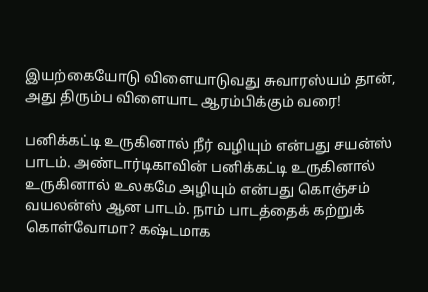இயற்கையோடு விளையாடுவது சுவாரஸ்யம் தான், அது திரும்ப விளையாட ஆரம்பிக்கும் வரை!

பனிக்கட்டி உருகினால் நீர் வழியும் என்பது சயன்ஸ் பாடம். அண்டார்டிகாவின் பனிக்கட்டி உருகினால் உருகினால் உலகமே அழியும் என்பது கொஞ்சம் வயலன்ஸ் ஆன பாடம். நாம் பாடத்தைக் கற்றுக் கொள்வோமா? கஷ்டமாக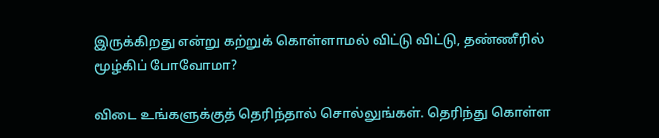இருக்கிறது என்று கற்றுக் கொள்ளாமல் விட்டு விட்டு, தண்ணீரில் மூழ்கிப் போவோமா?

விடை உங்களுக்குத் தெரிந்தால் சொல்லுங்கள். தெரிந்து கொள்ள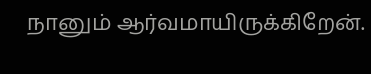நானும் ஆர்வமாயிருக்கிறேன்.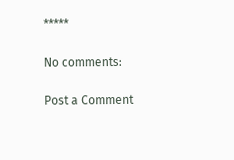*****

No comments:

Post a Comment